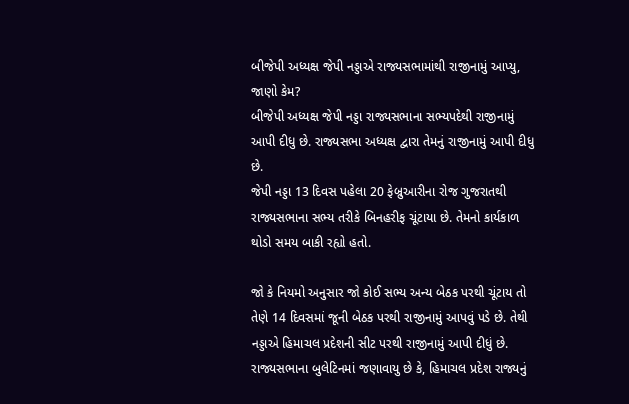બીજેપી અધ્યક્ષ જેપી નડ્ડાએ રાજ્યસભામાંથી રાજીનામું આપ્યુ, જાણો કેમ?
બીજેપી અધ્યક્ષ જેપી નડ્ડા રાજ્યસભાના સભ્યપદેથી રાજીનામું આપી દીધુ છે. રાજ્યસભા અધ્યક્ષ દ્વારા તેમનું રાજીનામું આપી દીધુ છે.
જેપી નડ્ડા 13 દિવસ પહેલા 20 ફેબ્રુઆરીના રોજ ગુજરાતથી રાજ્યસભાના સભ્ય તરીકે બિનહરીફ ચૂંટાયા છે. તેમનો કાર્યકાળ થોડો સમય બાકી રહ્યો હતો.

જો કે નિયમો અનુસાર જો કોઈ સભ્ય અન્ય બેઠક પરથી ચૂંટાય તો તેણે 14 દિવસમાં જૂની બેઠક પરથી રાજીનામું આપવું પડે છે. તેથી નડ્ડાએ હિમાચલ પ્રદેશની સીટ પરથી રાજીનામું આપી દીધું છે.
રાજ્યસભાના બુલેટિનમાં જણાવાયુ છે કે, હિમાચલ પ્રદેશ રાજ્યનું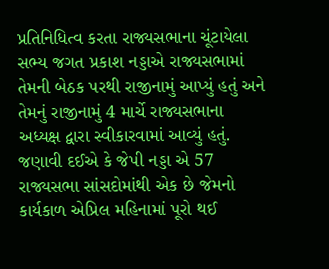પ્રતિનિધિત્વ કરતા રાજ્યસભાના ચૂંટાયેલા સભ્ય જગત પ્રકાશ નડ્ડાએ રાજ્યસભામાં તેમની બેઠક પરથી રાજીનામું આપ્યું હતું અને તેમનું રાજીનામું 4 માર્ચે રાજ્યસભાના અધ્યક્ષ દ્વારા સ્વીકારવામાં આવ્યું હતું.
જણાવી દઈએ કે જેપી નડ્ડા એ 57 રાજ્યસભા સાંસદોમાંથી એક છે જેમનો કાર્યકાળ એપ્રિલ મહિનામાં પૂરો થઈ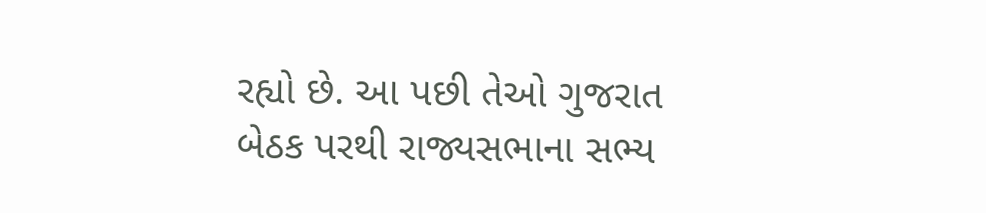રહ્યો છે. આ પછી તેઓ ગુજરાત બેઠક પરથી રાજ્યસભાના સભ્ય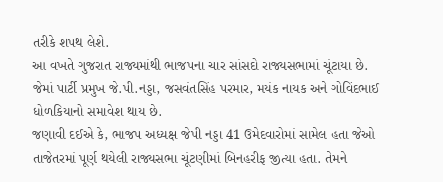તરીકે શપથ લેશે.
આ વખતે ગુજરાત રાજ્યમાંથી ભાજપના ચાર સાંસદો રાજ્યસભામાં ચૂંટાયા છે. જેમાં પાર્ટી પ્રમુખ જે.પી.નડ્ડા, જસવંતસિંહ પરમાર, મયંક નાયક અને ગોવિંદભાઈ ધોળકિયાનો સમાવેશ થાય છે.
જણાવી દઈએ કે, ભાજપ અધ્યક્ષ જેપી નડ્ડા 41 ઉમેદવારોમાં સામેલ હતા જેઓ તાજેતરમાં પૂર્ણ થયેલી રાજ્યસભા ચૂંટણીમાં બિનહરીફ જીત્યા હતા. તેમને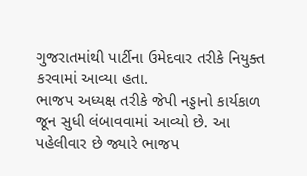ગુજરાતમાંથી પાર્ટીના ઉમેદવાર તરીકે નિયુક્ત કરવામાં આવ્યા હતા.
ભાજપ અધ્યક્ષ તરીકે જેપી નડ્ડાનો કાર્યકાળ જૂન સુધી લંબાવવામાં આવ્યો છે. આ પહેલીવાર છે જ્યારે ભાજપ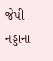જેપી નડ્ડાના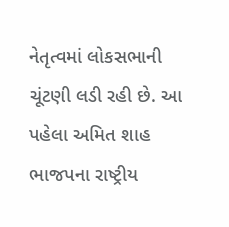નેતૃત્વમાં લોકસભાની ચૂંટણી લડી રહી છે. આ પહેલા અમિત શાહ ભાજપના રાષ્ટ્રીય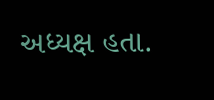અધ્યક્ષ હતા.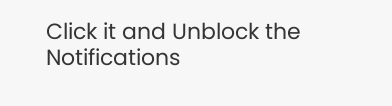Click it and Unblock the Notifications